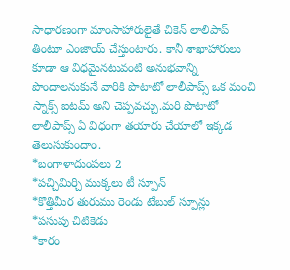సాధారణంగా మాంసాహారులైతే చికెన్ లాలిపాప్ తింటూ ఎంజాయ్ చేస్తుంటారు. కానీ శాఖాహారులు కూడా ఆ విధమైనటువంటి అనుభవాన్ని పొందాలనుకునే వారికి పొటాటో లాలీపాప్స్ ఒక మంచి స్నాక్స్ ఐటమ్ అని చెప్పవచ్చు.మరి పొటాటో లాలీపాప్స్ ఏ విధంగా తయారు చేయాలో ఇక్కడ తెలుసుకుందాం.
*బంగాళాదుంపలు 2
*పచ్చిమిర్చి ముక్కలు టీ స్పూన్
*కొత్తిమీర తురుము రెండు టేబుల్ స్పూన్లు
*పసుపు చిటికెడు
*కారం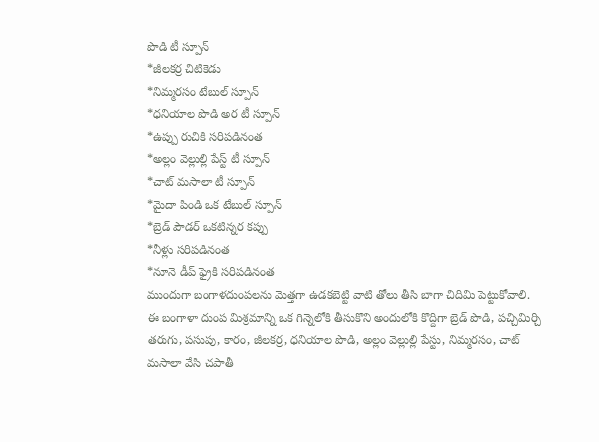పొడి టీ స్పూన్
*జీలకర్ర చిటికెడు
*నిమ్మరసం టేబుల్ స్పూన్
*ధనియాల పొడి అర టీ స్పూన్
*ఉప్పు రుచికి సరిపడినంత
*అల్లం వెల్లుల్లి పేస్ట్ టీ స్పూన్
*చాట్ మసాలా టీ స్పూన్
*మైదా పిండి ఒక టేబుల్ స్పూన్
*బ్రెడ్ పౌడర్ ఒకటిన్నర కప్పు
*నీళ్లు సరిపడినంత
*నూనె డీప్ ఫ్రైకి సరిపడినంత
ముందుగా బంగాళదుంపలను మెత్తగా ఉడకబెట్టి వాటి తోలు తీసి బాగా చిదిమి పెట్టుకోవాలి. ఈ బంగాళా దుంప మిశ్రమాన్ని ఒక గిన్నెలోకి తీసుకొని అందులోకి కొద్దిగా బ్రెడ్ పొడి, పచ్చిమిర్చి తరుగు, పసుపు, కారం, జీలకర్ర, ధనియాల పొడి, అల్లం వెల్లుల్లి పేస్టు, నిమ్మరసం, చాట్ మసాలా వేసి చపాతీ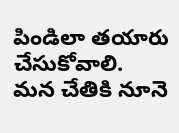పిండిలా తయారు చేసుకోవాలి. మన చేతికి నూనె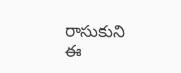రాసుకుని ఈ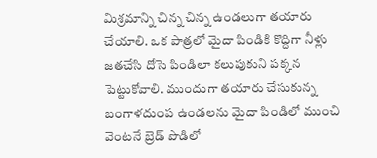మిశ్రమాన్ని చిన్న చిన్న ఉండలుగా తయారు చేయాలి. ఒక పాత్రలో మైదా పిండికి కొద్దిగా నీళ్లు జతచేసి దోసె పిండిలా కలుపుకుని పక్కన పెట్టుకోవాలి. ముందుగా తయారు చేసుకున్న బంగాళదుంప ఉండలను మైదా పిండిలో ముంచి వెంటనే బ్రెడ్ పొడిలో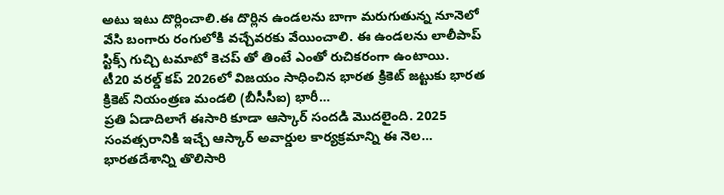అటు ఇటు దొర్లించాలి.ఈ దొర్లిన ఉండలను బాగా మరుగుతున్న నూనెలో వేసి బంగారు రంగులోకి వచ్చేవరకు వేయించాలి. ఈ ఉండలను లాలీపాప్ స్టిక్స్ గుచ్చి టమాటో కెచప్ తో తింటే ఎంతో రుచికరంగా ఉంటాయి.
టీ20 వరల్డ్ కప్ 2026లో విజయం సాధించిన భారత క్రికెట్ జట్టుకు భారత క్రికెట్ నియంత్రణ మండలి (బీసీసీఐ) భారీ…
ప్రతి ఏడాదిలాగే ఈసారి కూడా ఆస్కార్ సందడి మొదలైంది. 2025 సంవత్సరానికి ఇచ్చే ఆస్కార్ అవార్డుల కార్యక్రమాన్ని ఈ నెల…
భారతదేశాన్ని తొలిసారి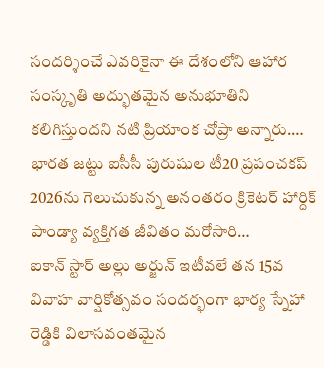సందర్శించే ఎవరికైనా ఈ దేశంలోని ఆహార సంస్కృతి అద్భుతమైన అనుభూతిని కలిగిస్తుందని నటి ప్రియాంక చోప్రా అన్నారు.…
భారత జట్టు ఐసీసీ పురుషుల టీ20 ప్రపంచకప్ 2026ను గెలుచుకున్న అనంతరం క్రికెటర్ హార్దిక్ పాండ్యా వ్యక్తిగత జీవితం మరోసారి…
ఐకాన్ స్టార్ అల్లు అర్జున్ ఇటీవలే తన 15వ వివాహ వార్షికోత్సవం సందర్భంగా భార్య స్నేహా రెడ్డికి విలాసవంతమైన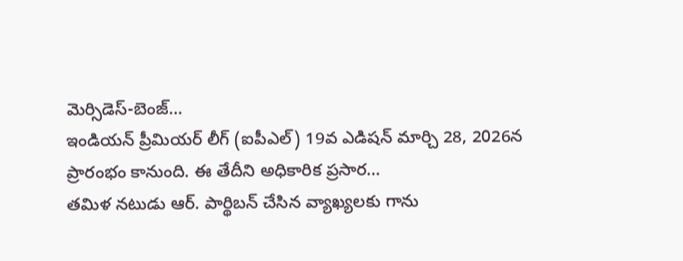మెర్సిడెస్-బెంజ్…
ఇండియన్ ప్రీమియర్ లీగ్ (ఐపీఎల్) 19వ ఎడిషన్ మార్చి 28, 2026న ప్రారంభం కానుంది. ఈ తేదీని అధికారిక ప్రసార…
తమిళ నటుడు ఆర్. పార్థిబన్ చేసిన వ్యాఖ్యలకు గాను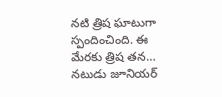నటి త్రిష ఘాటుగా స్పందించింది. ఈ మేరకు త్రిష తన…
నటుడు జూనియర్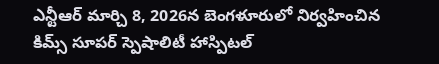ఎన్టీఆర్ మార్చి 8, 2026న బెంగళూరులో నిర్వహించిన కిమ్స్ సూపర్ స్పెషాలిటీ హాస్పిటల్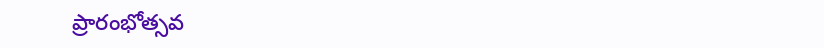ప్రారంభోత్సవ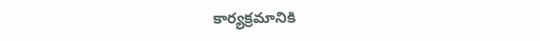కార్యక్రమానికి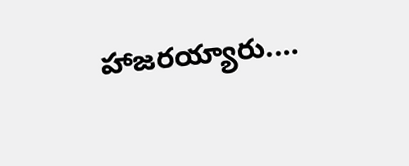హాజరయ్యారు.…